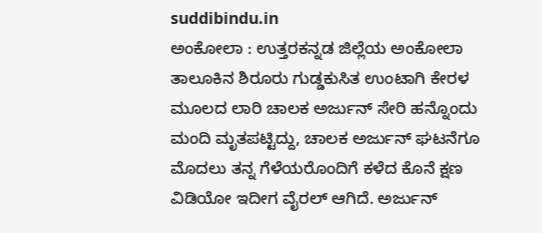suddibindu.in
ಅಂಕೋಲಾ : ಉತ್ತರಕನ್ನಡ ಜಿಲ್ಲೆಯ ಅಂಕೋಲಾ ತಾಲೂಕಿನ ಶಿರೂರು ಗುಡ್ಡಕುಸಿತ ಉಂಟಾಗಿ ಕೇರಳ ಮೂಲದ ಲಾರಿ ಚಾಲಕ ಅರ್ಜುನ್ ಸೇರಿ ಹನ್ನೊಂದು ಮಂದಿ ಮೃತಪಟ್ಟಿದ್ದು, ಚಾಲಕ ಅರ್ಜುನ್ ಘಟನೆಗೂ ಮೊದಲು ತನ್ನ ಗೆಳೆಯರೊಂದಿಗೆ ಕಳೆದ ಕೊನೆ ಕ್ಷಣ ವಿಡಿಯೋ ಇದೀಗ ವೈರಲ್ ಆಗಿದೆ. ಅರ್ಜುನ್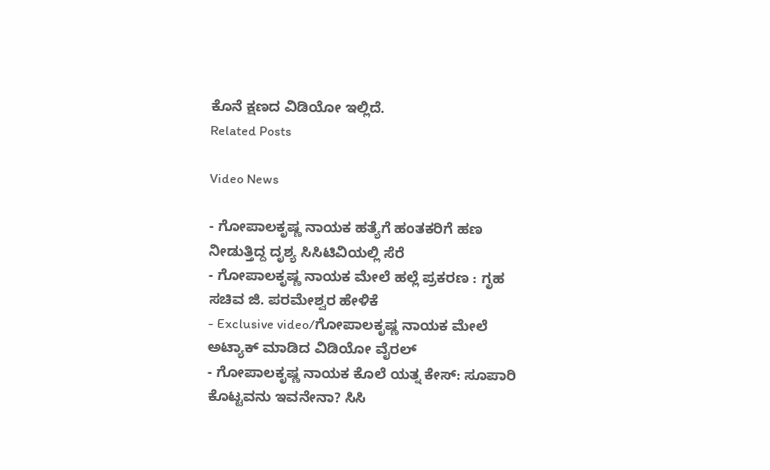ಕೊನೆ ಕ್ಷಣದ ವಿಡಿಯೋ ಇಲ್ಲಿದೆ.
Related Posts

Video News

- ಗೋಪಾಲಕೃಷ್ಣ ನಾಯಕ ಹತ್ಯೆಗೆ ಹಂತಕರಿಗೆ ಹಣ ನೀಡುತ್ತಿದ್ದ ದೃಶ್ಯ ಸಿಸಿಟಿವಿಯಲ್ಲಿ ಸೆರೆ
- ಗೋಪಾಲಕೃಷ್ಣ ನಾಯಕ ಮೇಲೆ ಹಲ್ಲೆ ಪ್ರಕರಣ : ಗೃಹ ಸಚಿವ ಜಿ. ಪರಮೇಶ್ವರ ಹೇಳಿಕೆ
- Exclusive video/ಗೋಪಾಲಕೃಷ್ಣ ನಾಯಕ ಮೇಲೆ ಅಟ್ಯಾಕ್ ಮಾಡಿದ ವಿಡಿಯೋ ವೈರಲ್
- ಗೋಪಾಲಕೃಷ್ಣ ನಾಯಕ ಕೊಲೆ ಯತ್ನ ಕೇಸ್: ಸೂಪಾರಿ ಕೊಟ್ಟವನು ಇವನೇನಾ? ಸಿಸಿ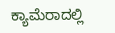ಕ್ಯಾಮೆರಾದಲ್ಲಿ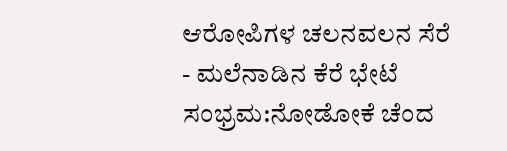ಆರೋಪಿಗಳ ಚಲನವಲನ ಸೆರೆ
- ಮಲೆನಾಡಿನ ಕೆರೆ ಭೇಟೆ ಸಂಭ್ರಮ:ನೋಡೋಕೆ ಚೆಂದ